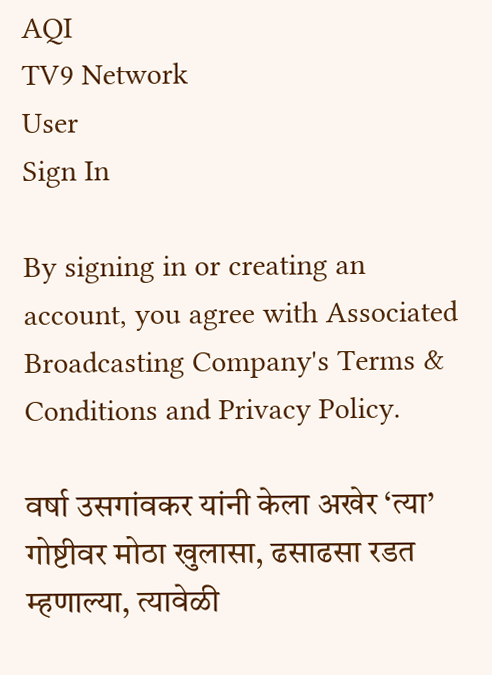AQI
TV9 Network
User
Sign In

By signing in or creating an account, you agree with Associated Broadcasting Company's Terms & Conditions and Privacy Policy.

वर्षा उसगांवकर यांनी केला अखेर ‘त्या’ गोष्टीवर मोठा खुलासा, ढसाढसा रडत म्हणाल्या, त्यावेळी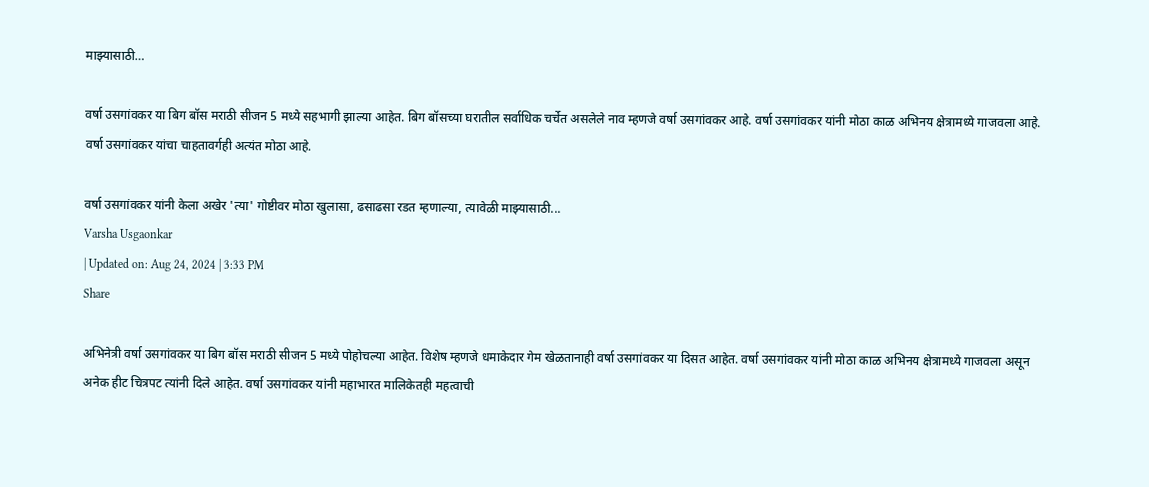माझ्यासाठी…

वर्षा उसगांवकर या बिग बॉस मराठी सीजन 5 मध्ये सहभागी झाल्या आहेत. बिग बॉसच्या घरातील सर्वाधिक चर्चेत असलेले नाव म्हणजे वर्षा उसगांवकर आहे. वर्षा उसगांवकर यांनी मोठा काळ अभिनय क्षेत्रामध्ये गाजवला आहे. वर्षा उसगांवकर यांचा चाहतावर्गही अत्यंत मोठा आहे.

वर्षा उसगांवकर यांनी केला अखेर 'त्या' गोष्टीवर मोठा खुलासा, ढसाढसा रडत म्हणाल्या, त्यावेळी माझ्यासाठी...
Varsha Usgaonkar
| Updated on: Aug 24, 2024 | 3:33 PM
Share

अभिनेत्री वर्षा उसगांवकर या बिग बॉस मराठी सीजन 5 मध्ये पोहोचल्या आहेत. विशेष म्हणजे धमाकेदार गेम खेळतानाही वर्षा उसगांवकर या दिसत आहेत. वर्षा उसगांवकर यांनी मोठा काळ अभिनय क्षेत्रामध्ये गाजवला असून अनेक हीट चित्रपट त्यांनी दिले आहेत. वर्षा उसगांवकर यांनी महाभारत मालिकेतही महत्वाची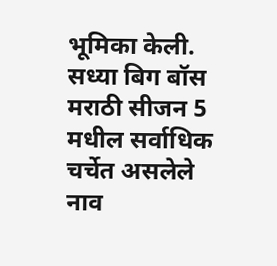भूमिका केली. सध्या बिग बॉस मराठी सीजन 5 मधील सर्वाधिक चर्चेत असलेले नाव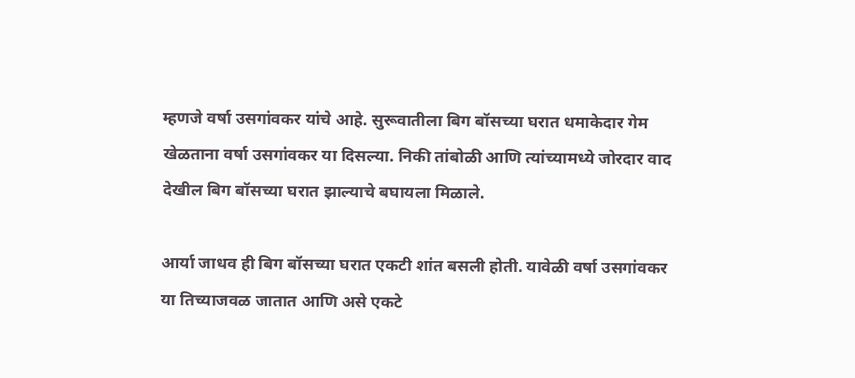म्हणजे वर्षा उसगांवकर यांचे आहे. सुरूवातीला बिग बॉसच्या घरात धमाकेदार गेम खेळताना वर्षा उसगांवकर या दिसल्या. निकी तांबोळी आणि त्यांच्यामध्ये जोरदार वाद देखील बिग बॉसच्या घरात झाल्याचे बघायला मिळाले.

आर्या जाधव ही बिग बॉसच्या घरात एकटी शांत बसली होती. यावेळी वर्षा उसगांवकर या तिच्याजवळ जातात आणि असे एकटे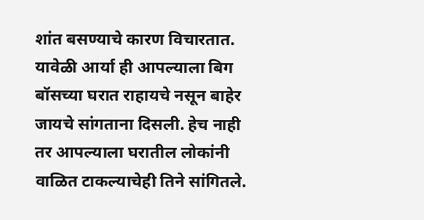शांत बसण्याचे कारण विचारतात. यावेळी आर्या ही आपल्याला बिग बॉसच्या घरात राहायचे नसून बाहेर जायचे सांगताना दिसली. हेच नाही तर आपल्याला घरातील लोकांनी वाळित टाकल्याचेही तिने सांगितले.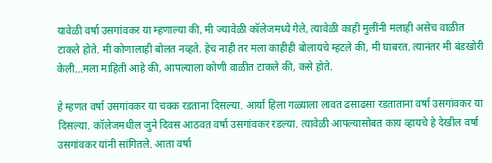यावेळी वर्षा उसगांवकर या म्हणाल्या की, मी ज्यावेळी कॉलेजमध्ये गेले, त्यावेळी काही मुलींनी मलाही असेच वाळीत टाकले होते. मी कोणालाही बोलत नव्हते. हेच नाही तर मला काहीही बोलायचे म्हटले की, मी घाबरत. त्यानंतर मी बंडखोरी केली…मला माहिती आहे की, आपल्याला कोणी वाळीत टाकले की, कसे होते.

हे म्हणत वर्षा उसगांवकर या चक्क रडताना दिसल्या. आर्या हिला गळ्याला लावत ढसाढसा रडताताना वर्षा उसगांवकर या दिसल्या. कॉलेजमधील जुने दिवस आठवत वर्षा उसगांवकर रडल्या. त्यावेळी आपल्यासोबत काय व्हायचे हे देखील वर्षा उसगांवकर यांनी सांगितले. आता वर्षा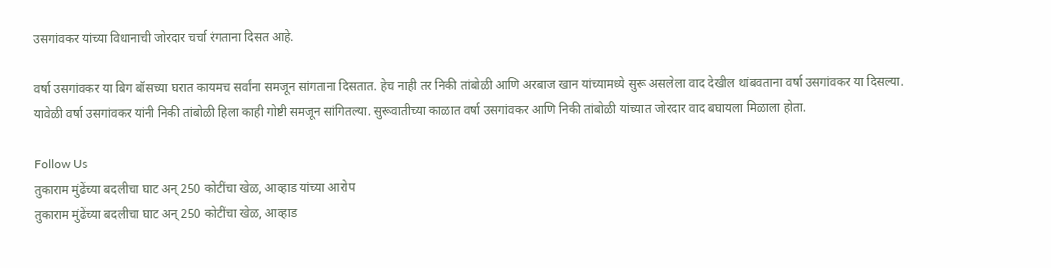उसगांवकर यांच्या विधानाची जोरदार चर्चा रंगताना दिसत आहे.

वर्षा उसगांवकर या बिग बॉसच्या घरात कायमच सर्वांना समजून सांगताना दिसतात. हेच नाही तर निकी तांबोळी आणि अरबाज खान यांच्यामध्ये सुरू असलेला वाद देखील थांबवताना वर्षा उसगांवकर या दिसल्या. यावेळी वर्षा उसगांवकर यांनी निकी तांबोळी हिला काही गोष्टी समजून सांगितल्या. सुरूवातीच्या काळात वर्षा उसगांवकर आणि निकी तांबोळी यांच्यात जोरदार वाद बघायला मिळाला होता.

Follow Us
तुकाराम मुंढेंच्या बदलीचा घाट अन् 250 कोटींचा खेळ, आव्हाड यांच्या आरोप
तुकाराम मुंढेंच्या बदलीचा घाट अन् 250 कोटींचा खेळ, आव्हाड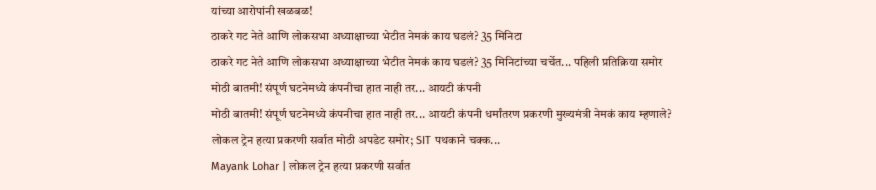यांच्या आरोपांनी खळबळ!
ठाकरे गट नेते आणि लोकसभा अध्याक्षाच्या भेटीत नेमकं काय घडलं? 35 मिनिटा
ठाकरे गट नेते आणि लोकसभा अध्याक्षाच्या भेटीत नेमकं काय घडलं? 35 मिनिटांच्या चर्चेत... पहिली प्रतिक्रिया समोर
मोठी बातमी! संपूर्ण घटनेमध्ये कंपनीचा हात नाही तर... आयटी कंपनी
मोठी बातमी! संपूर्ण घटनेमध्ये कंपनीचा हात नाही तर... आयटी कंपनी धर्मांतरण प्रकरणी मुख्यमंत्री नेमकं काय म्हणाले?
लोकल ट्रेन हत्या प्रकरणी सर्वात मोठी अपडेट समोर; SIT पथकाने चक्क...
Mayank Lohar | लोकल ट्रेन हत्या प्रकरणी सर्वात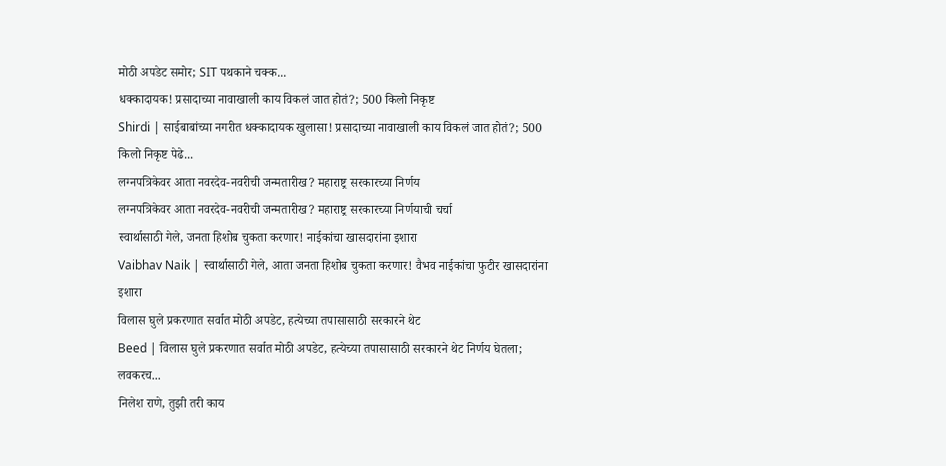मोठी अपडेट समोर; SIT पथकाने चक्क...
धक्कादायक! प्रसादाच्या नावाखाली काय विकलं जात होतं?; 500 किलो निकृष्ट
Shirdi | साईबाबांच्या नगरीत धक्कादायक खुलासा! प्रसादाच्या नावाखाली काय विकलं जात होतं?; 500 किलो निकृष्ट पेढे...
लग्नपत्रिकेवर आता नवरदेव-नवरीची जन्मतारीख? महाराष्ट्र सरकारच्या निर्णय
लग्नपत्रिकेवर आता नवरदेव-नवरीची जन्मतारीख? महाराष्ट्र सरकारच्या निर्णयाची चर्चा
स्वार्थासाठी गेले, जनता हिशोब चुकता करणार! नाईकांचा खासदारांना इशारा
Vaibhav Naik | स्वार्थासाठी गेले, आता जनता हिशोब चुकता करणार! वैभव नाईकांचा फुटीर खासदारांना इशारा
विलास घुले प्रकरणात सर्वात मोठी अपडेट, हत्येच्या तपासासाठी सरकारने थेट
Beed | विलास घुले प्रकरणात सर्वात मोठी अपडेट, हत्येच्या तपासासाठी सरकारने थेट निर्णय घेतला; लवकरच...
निलेश राणे, तुझी तरी काय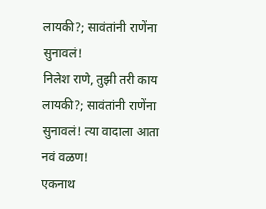लायकी?; सावंतांनी राणेंना सुनावलं!
निलेश राणे, तुझी तरी काय लायकी?; सावंतांनी राणेंना सुनावलं! त्या वादाला आता नवं वळण!
एकनाथ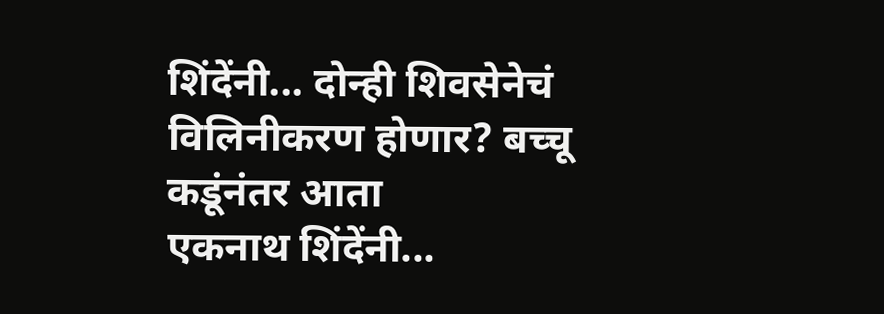शिंदेंनी... दोन्ही शिवसेनेचं विलिनीकरण होणार? बच्चू कडूंनंतर आता
एकनाथ शिंदेंनी...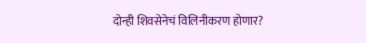दोन्ही शिवसेनेचं विलिनीकरण होणार?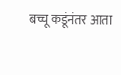बच्चू कडूंनंतर आता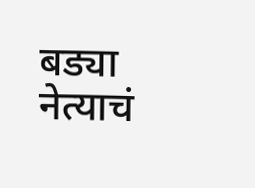बड्या नेत्याचं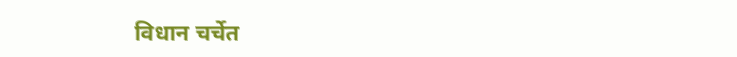विधान चर्चेत